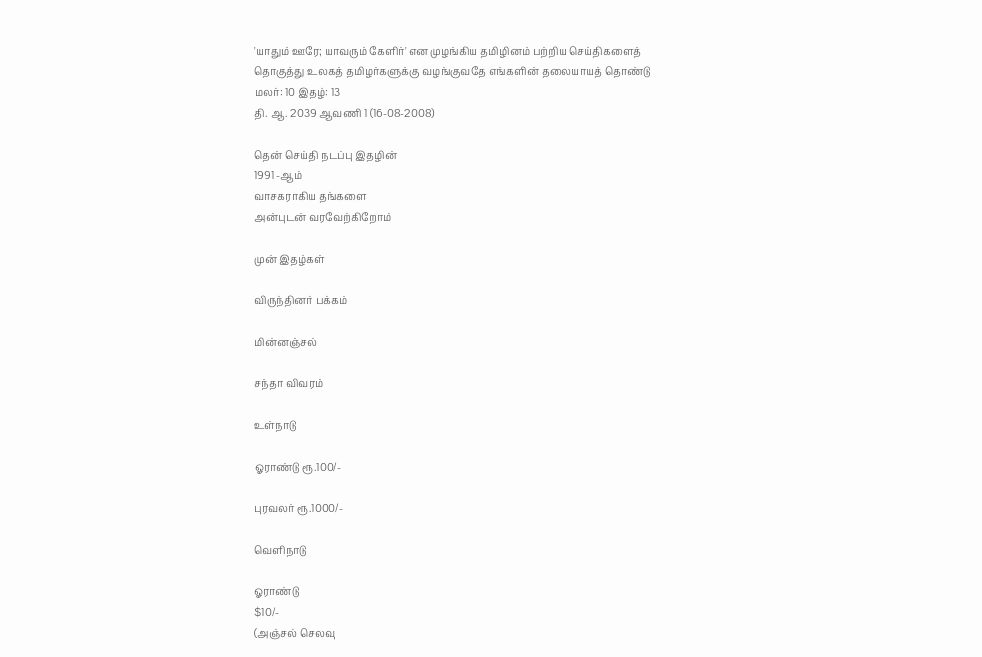'யாதும் ஊரே; யாவரும் கேளிர்' என முழங்கிய தமிழினம் பற்றிய செய்திகளைத்
தொகுத்து உலகத் தமிழர்களுக்கு வழங்குவதே எங்களின் தலையாயத் தொண்டு
மலர்: 10 இதழ்: 13
தி. ஆ. 2039 ஆவணி 1 (16-08-2008)

தென் செய்தி நடப்பு இதழின்
1991 -ஆம்
வாசகராகிய தங்களை
அன்புடன் வரவேற்கிறோம்

முன் இதழ்கள்

விருந்தினர் பக்கம்

மின்னஞ்சல்

சந்தா விவரம்

உள்நாடு

ஓராண்டு ரூ.100/-

புரவலர் ரூ.1000/-

வெளிநாடு

ஓராண்டு
$10/-
(அஞ்சல் செலவு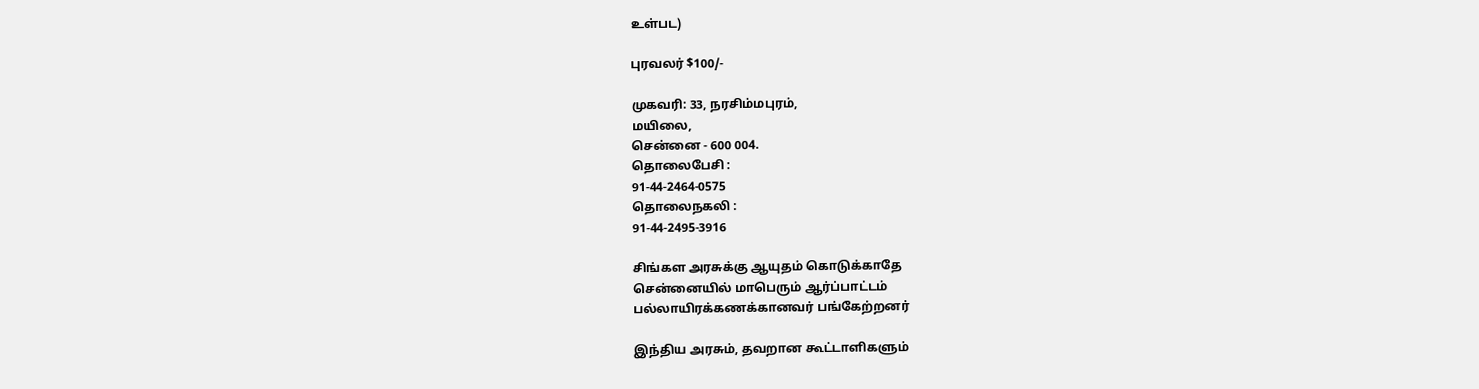உள்பட)

புரவலர் $100/-

முகவரி: 33, நரசிம்மபுரம்,
மயிலை,
சென்னை - 600 004.
தொலைபேசி :
91-44-2464-0575
தொலைநகலி :
91-44-2495-3916

சிங்கள அரசுக்கு ஆயுதம் கொடுக்காதே
சென்னையில் மாபெரும் ஆர்ப்பாட்டம்
பல்லாயிரக்கணக்கானவர் பங்கேற்றனர்

இந்திய அரசும், தவறான கூட்டாளிகளும்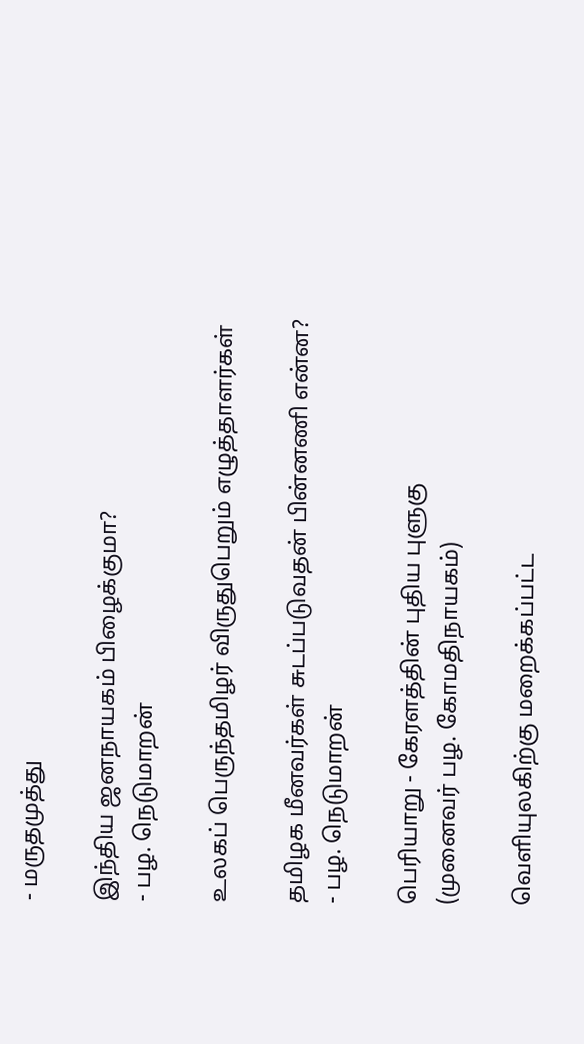- மருதமுத்து

இந்திய ஜனநாயகம் பிழைக்குமா?
- பழ. நெடுமாறன்

உலகப் பெருந்தமிழர் விருதுபெறும் எழுத்தாளர்கள்

தமிழக மீனவர்கள் சுடப்படுவதன் பின்னணி என்ன?
- பழ. நெடுமாறன்

பெரியாறு - கேரளத்தின் புதிய புளுகு
(முனைவர் பழ. கோமதிநாயகம்)

வெளியுலகிற்கு மறைக்கப்பட்ட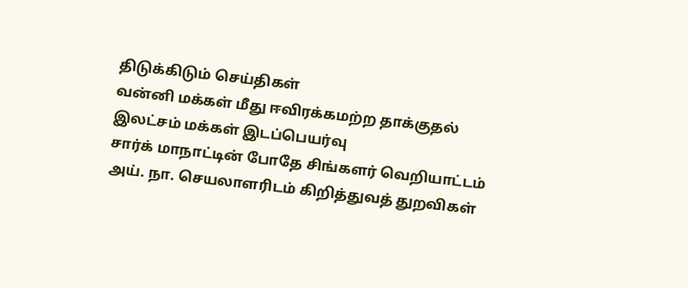திடுக்கிடும் செய்திகள்
வன்னி மக்கள் மீது ஈவிரக்கமற்ற தாக்குதல்
இலட்சம் மக்கள் இடப்பெயர்வு
சார்க் மாநாட்டின் போதே சிங்களர் வெறியாட்டம்
அய். நா. செயலாளரிடம் கிறித்துவத் துறவிகள்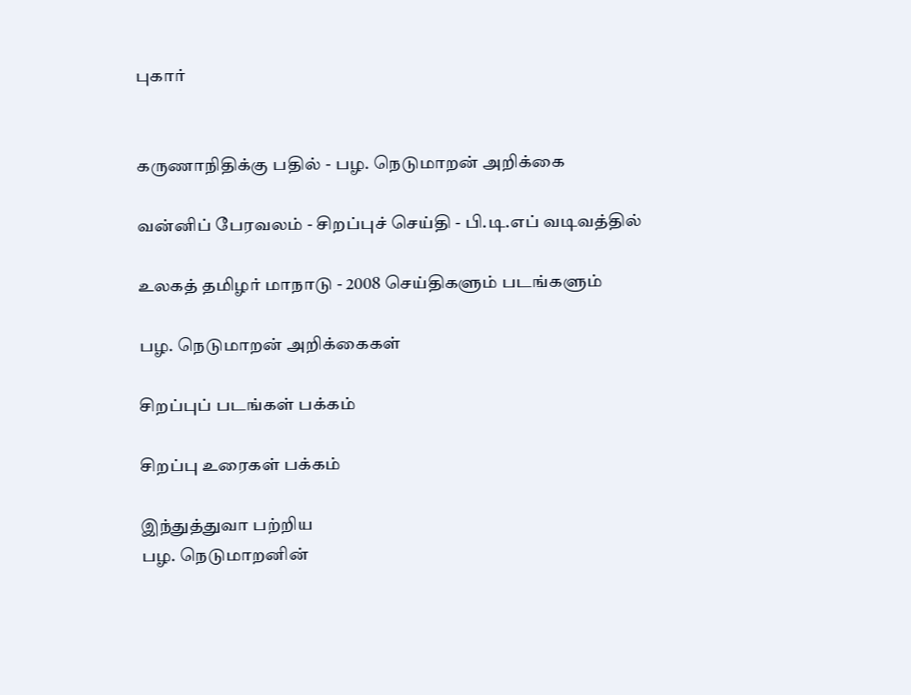புகார்


கருணாநிதிக்கு பதில் - பழ. நெடுமாறன் அறிக்கை

வன்னிப் பேரவலம் - சிறப்புச் செய்தி - பி.டி.எப் வடிவத்தில்

உலகத் தமிழர் மாநாடு - 2008 செய்திகளும் படங்களும்

பழ. நெடுமாறன் அறிக்கைகள்

சிறப்புப் படங்கள் பக்கம்

சிறப்பு உரைகள் பக்கம்

இந்துத்துவா பற்றிய
பழ. நெடுமாறனின்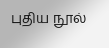புதிய நூல்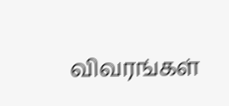விவரங்கள்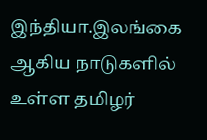இந்தியா.இலங்கை ஆகிய நாடுகளில் உள்ள தமிழர்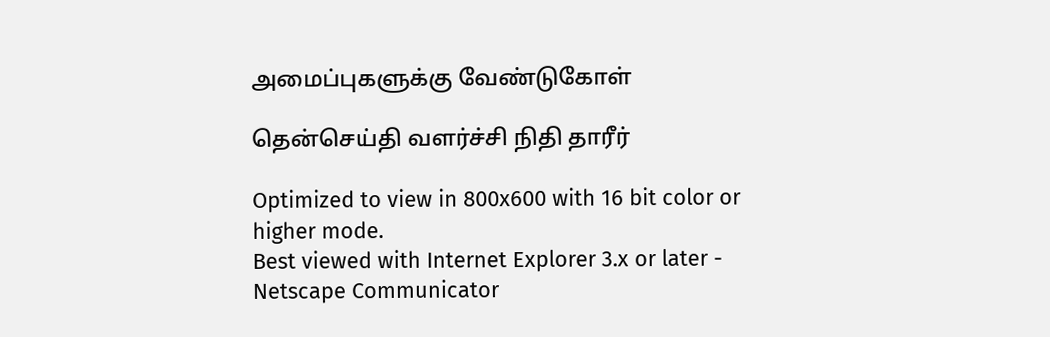அமைப்புகளுக்கு வேண்டுகோள்

தென்செய்தி வளர்ச்சி நிதி தாரீர்

Optimized to view in 800x600 with 16 bit color or higher mode.
Best viewed with Internet Explorer 3.x or later -
Netscape Communicator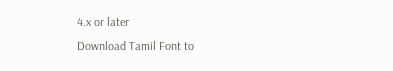4.x or later
Download Tamil Font to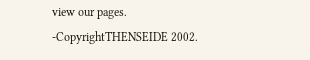view our pages.
-CopyrightTHENSEIDE 2002.